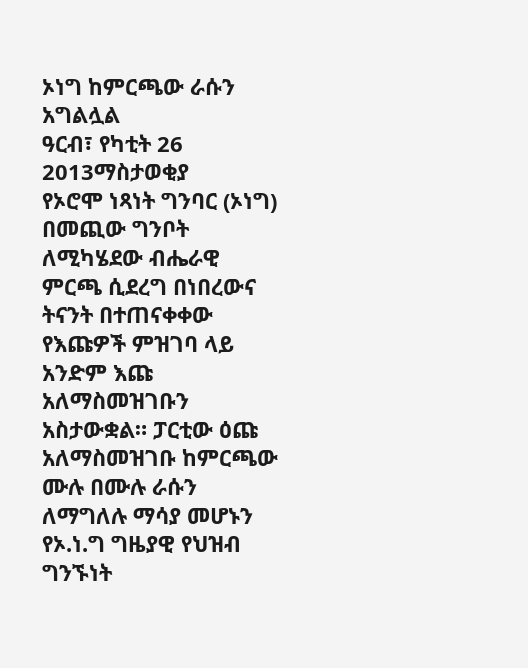ኦነግ ከምርጫው ራሱን አግልሏል
ዓርብ፣ የካቲት 26 2013ማስታወቂያ
የኦሮሞ ነጻነት ግንባር (ኦነግ) በመጪው ግንቦት ለሚካሄደው ብሔራዊ ምርጫ ሲደረግ በነበረውና ትናንት በተጠናቀቀው የእጩዎች ምዝገባ ላይ አንድም እጩ አለማስመዝገቡን አስታውቋል። ፓርቲው ዕጩ አለማስመዝገቡ ከምርጫው ሙሉ በሙሉ ራሱን ለማግለሉ ማሳያ መሆኑን የኦ.ነ.ግ ግዜያዊ የህዝብ ግንኙነት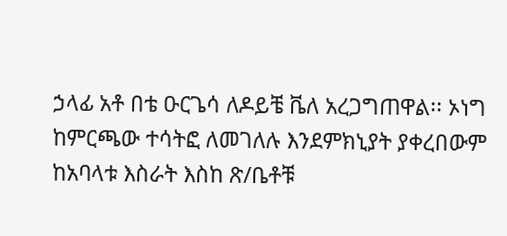ኃላፊ አቶ በቴ ዑርጌሳ ለዶይቼ ቬለ አረጋግጠዋል፡፡ ኦነግ ከምርጫው ተሳትፎ ለመገለሉ እንደምክኒያት ያቀረበውም ከአባላቱ እስራት እስከ ጽ/ቤቶቹ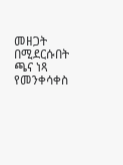መዘጋት በሚደርሱበት ጫና ነጻ የመንቀሳቀስ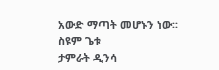አውድ ማጣት መሆኑን ነው፡፡
ስዩም ጌቱ
ታምራት ዲንሳ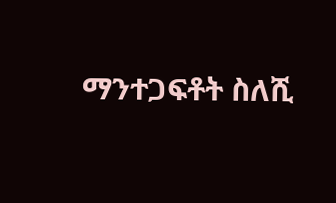ማንተጋፍቶት ስለሺ